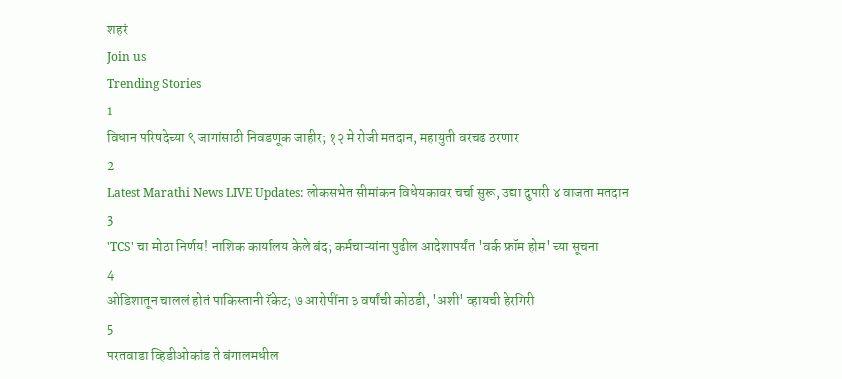शहरं
Join us
Trending Stories
1
विधान परिषदेच्या ९ जागांसाठी निवडणूक जाहीर; १२ मे रोजी मतदान, महायुती वरचढ ठरणार
2
Latest Marathi News LIVE Updates: लोकसभेत सीमांकन विधेयकावर चर्चा सुरू, उद्या दुपारी ४ वाजता मतदान
3
'TCS' चा मोठा निर्णय! नाशिक कार्यालय केले बंद; कर्मचाऱ्यांना पुढील आदेशापर्यंत 'वर्क फ्रॉम होम' च्या सूचना
4
ओडिशातून चाललं होतं पाकिस्तानी रॅकेट; ७ आरोपींना ३ वर्षांची कोठडी, 'अशी' व्हायची हेरगिरी
5
परतवाडा व्हिडीओकांड ते बंगालमधील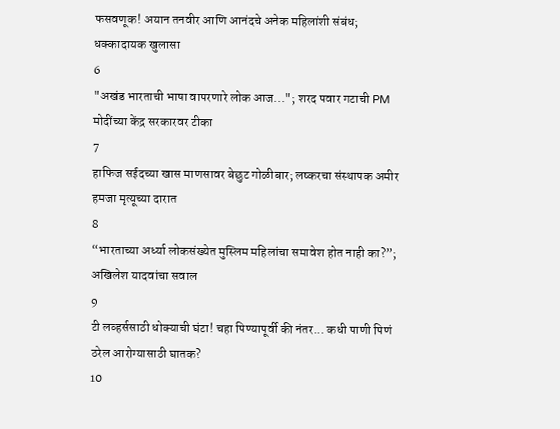फसवणूक! अयान तनवीर आणि आनंदचे अनेक महिलांशी संबंध; धक्कादायक खुलासा
6
"अखंड भारताची भाषा वापरणारे लोक आज..."; शरद पवार गटाची PM मोदींच्या केंद्र सरकारवर टीका
7
हाफिज सईदच्या खास माणसावर बेछुट गोळीबार; लष्करचा संस्थापक अमीर हमजा मृत्यूच्या दारात
8
“भारताच्या अर्ध्या लोकसंख्येत मुस्लिम महिलांचा समावेश होत नाही का?”; अखिलेश यादवांचा सवाल
9
टी लव्हर्ससाठी धोक्याची घंटा! चहा पिण्यापूर्वी की नंतर... कधी पाणी पिणं ठरेल आरोग्यासाठी घातक?
10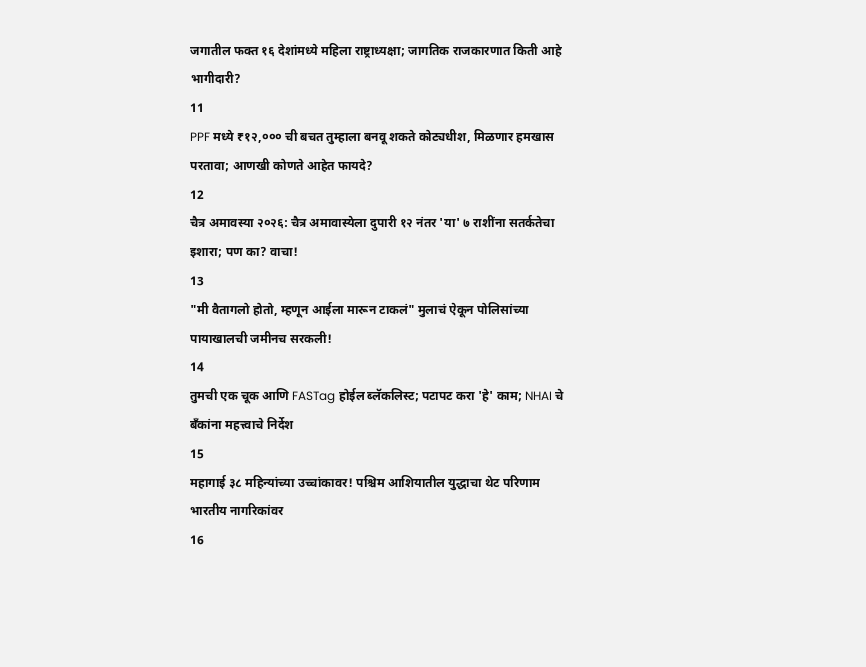जगातील फक्त १६ देशांमध्ये महिला राष्ट्राध्यक्षा; जागतिक राजकारणात किती आहे भागीदारी?
11
PPF मध्ये ₹१२,००० ची बचत तुम्हाला बनवू शकते कोट्यधीश, मिळणार हमखास परतावा; आणखी कोणते आहेत फायदे?
12
चैत्र अमावस्या २०२६: चैत्र अमावास्येला दुपारी १२ नंतर 'या' ७ राशींना सतर्कतेचा इशारा; पण का? वाचा!
13
"मी वैतागलो होतो, म्हणून आईला मारून टाकलं" मुलाचं ऐकून पोलिसांच्या पायाखालची जमीनच सरकली!
14
तुमची एक चूक आणि FASTag होईल ब्लॅकलिस्ट; पटापट करा 'हे' काम; NHAI चे बँकांना महत्त्वाचे निर्देश
15
महागाई ३८ महिन्यांच्या उच्चांकावर! पश्चिम आशियातील युद्धाचा थेट परिणाम भारतीय नागरिकांवर
16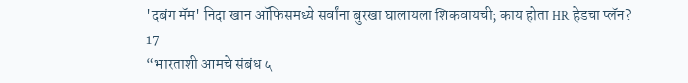'दबंग मॅम' निदा खान ऑफिसमध्ये सर्वांना बुरखा घालायला शिकवायची; काय होता HR हेडचा प्लॅन?
17
“भारताशी आमचे संबंध ५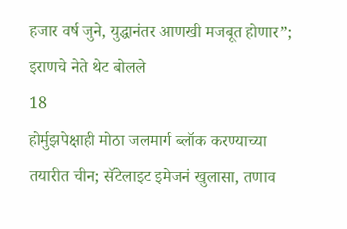हजार वर्ष जुने, युद्धानंतर आणखी मजबूत होणार”; इराणचे नेते थेट बोलले
18
होर्मुझपेक्षाही मोठा जलमार्ग ब्लॉक करण्याच्या तयारीत चीन; सॅटेलाइट इमेजनं खुलासा, तणाव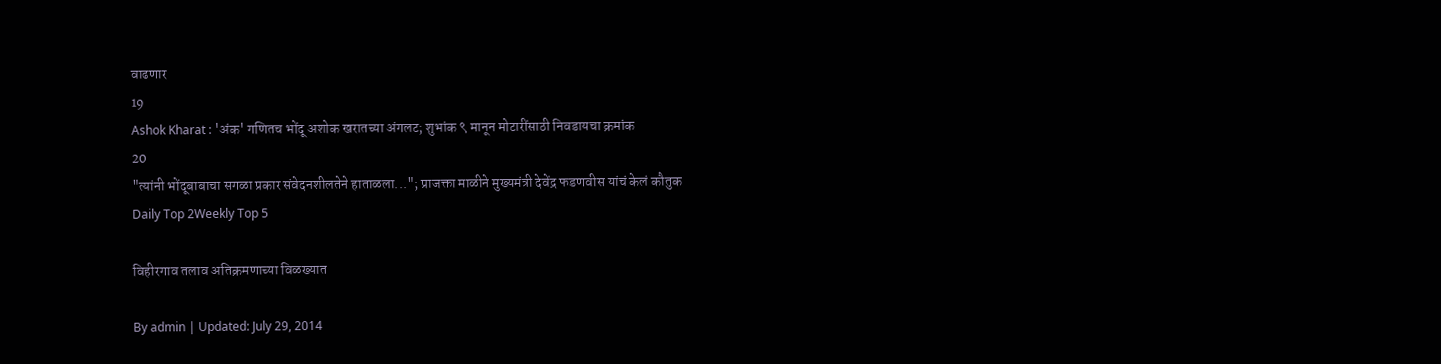वाढणार
19
Ashok Kharat : 'अंक' गणितच भोंदू अशोक खरातच्या अंगलट; शुभांक ९ मानून मोटारींसाठी निवडायचा क्रमांक
20
"त्यांनी भोंदूबाबाचा सगळा प्रकार संवेदनशीलतेने हाताळला..."; प्राजक्ता माळीने मुख्यमंत्री देवेंद्र फडणवीस यांचं केलं कौतुक
Daily Top 2Weekly Top 5

विहीरगाव तलाव अतिक्रमणाच्या विळख्यात

By admin | Updated: July 29, 2014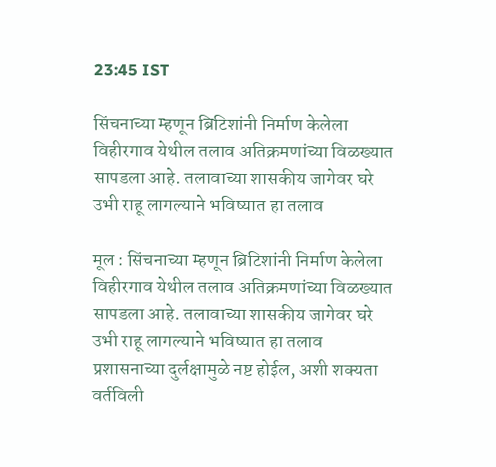23:45 IST

सिंचनाच्या म्हणून ब्रिटिशांनी निर्माण केलेला विहीरगाव येथील तलाव अतिक्रमणांच्या विळख्यात सापडला आहे. तलावाच्या शासकीय जागेवर घरे उभी राहू लागल्याने भविष्यात हा तलाव

मूल : सिंचनाच्या म्हणून ब्रिटिशांनी निर्माण केलेला विहीरगाव येथील तलाव अतिक्रमणांच्या विळख्यात सापडला आहे. तलावाच्या शासकीय जागेवर घरे उभी राहू लागल्याने भविष्यात हा तलाव प्रशासनाच्या दुर्लक्षामुळे नष्ट होईल, अशी शक्यता वर्तविली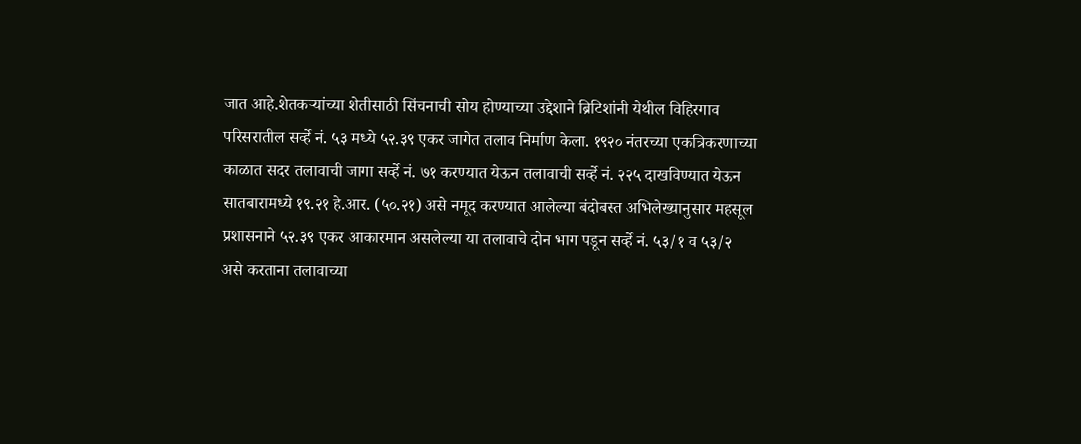जात आहे.शेतकऱ्यांच्या शेतीसाठी सिंचनाची सोय होण्याच्या उद्देशाने ब्रिटिशांनी येथील विहिरगाव परिसरातील सर्व्हे नं. ५३ मध्ये ५२.३९ एकर जागेत तलाव निर्माण केला. १९२० नंतरच्या एकत्रिकरणाच्या काळात सदर तलावाची जागा सर्व्हे नं. ७१ करण्यात येऊन तलावाची सर्व्हे नं. २२५ दाखविण्यात येऊन सातबारामध्ये १९.२१ हे.आर. (५०.२१) असे नमूद करण्यात आलेल्या बंदोबस्त अभिलेख्यानुसार महसूल प्रशासनाने ५२.३९ एकर आकारमान असलेल्या या तलावाचे दोन भाग पडून सर्व्हे नं. ५३/१ व ५३/२ असे करताना तलावाच्या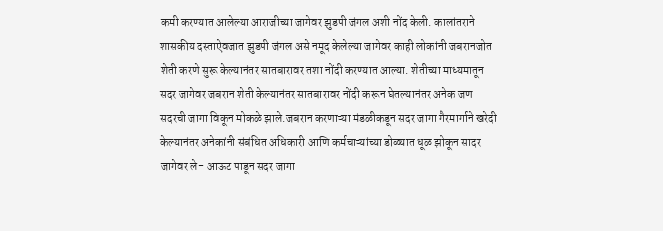कमी करण्यात आलेल्या आराजीच्या जागेवर झुडपी जंगल अशी नोंद केली. कालांतराने शासकीय दस्ताऐवजात झुडपी जंगल असे नमूद केलेल्या जागेवर काही लोकांनी जबरानजोत शेती करणे सुरू केल्यानंतर सातबारावर तशा नोंदी करण्यात आल्या. शेतीच्या माध्यमातून सदर जागेवर जबरान शेती केल्यानंतर सातबारावर नोंदी करून घेतल्यानंतर अनेक जण सदरची जागा विकून मोकळे झाले.जबरान करणाऱ्या मंडळीकडून सदर जागा गैरमार्गाने खरेदी केल्यानंतर अनेकांनी संबंधित अधिकारी आणि कर्मचाऱ्यांच्या डोळ्यात धूळ झोकून सादर जागेवर ले- आऊट पाडून सदर जागा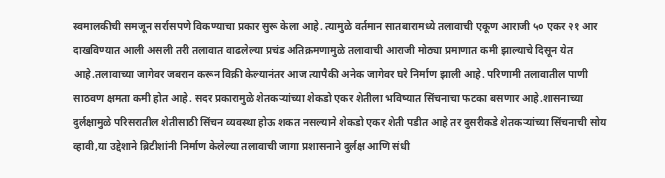स्वमालकीची समजून सर्रासपणे विकण्याचा प्रकार सुरू केला आहे. त्यामुळे वर्तमान सातबारामध्ये तलावाची एकूण आराजी ५० एकर २१ आर दाखविण्यात आली असली तरी तलावात वाढलेल्या प्रचंड अतिक्रमणामुळे तलावाची आराजी मोठ्या प्रमाणात कमी झाल्याचे दिसून येत आहे.तलावाच्या जागेवर जबरान करून विक्री केल्यानंतर आज त्यापैकी अनेक जागेवर घरे निर्माण झाली आहे. परिणामी तलावातील पाणी साठवण क्षमता कमी होत आहे. सदर प्रकारामुळे शेतकऱ्यांच्या शेकडो एकर शेतीला भविष्यात सिंचनाचा फटका बसणार आहे.शासनाच्या दुर्लक्षामुळे परिसरातील शेतीसाठी सिंचन व्यवस्था होऊ शकत नसल्याने शेकडो एकर शेती पडीत आहे तर दुसरीकडे शेतकऱ्यांच्या सिंचनाची सोय व्हावी,या उद्देशाने ब्रिटीशांनी निर्माण केलेल्या तलावाची जागा प्रशासनाने दुर्लक्ष आणि संधी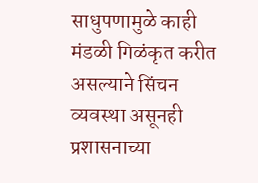साधुपणामुळे काही मंडळी गिळंकृत करीत असल्याने सिंचन व्यवस्था असूनही प्रशासनाच्या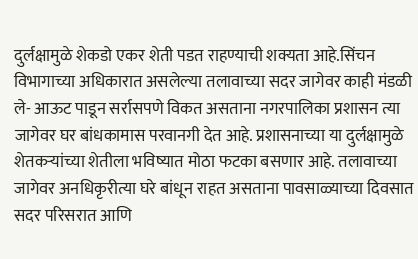दुर्लक्षामुळे शेकडो एकर शेती पडत राहण्याची शक्यता आहे.सिंचन विभागाच्या अधिकारात असलेल्या तलावाच्या सदर जागेवर काही मंडळी ले- आऊट पाडून सर्रासपणे विकत असताना नगरपालिका प्रशासन त्या जागेवर घर बांधकामास परवानगी देत आहे. प्रशासनाच्या या दुर्लक्षामुळे शेतकऱ्यांच्या शेतीला भविष्यात मोठा फटका बसणार आहे. तलावाच्या जागेवर अनधिकृरीत्या घरे बांधून राहत असताना पावसाळ्याच्या दिवसात सदर परिसरात आणि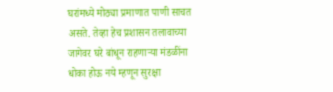घरांमध्ये मोठ्या प्रमाणात पाणी साचत असते. तेव्हा हेच प्रशासन तलावाच्या जागेवर घरे बांधून राहणाऱ्या मंडळींना धोका होऊ नये म्हणून सुरक्षा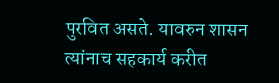पुरवित असते. यावरुन शासन त्यांनाच सहकार्य करीत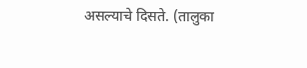असल्याचे दिसते. (तालुका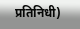प्रतिनिधी)